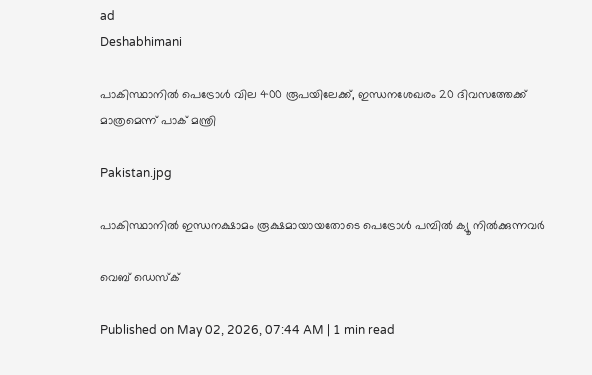ad
Deshabhimani

പാകിസ്ഥാനിൽ പെട്രോൾ വില 400 രൂപയിലേക്ക്, ഇന്ധനശേഖരം 20 ദിവസത്തേക്ക് മാത്രമെന്ന് പാക് മന്ത്രി

Pakistan.jpg

പാകിസ്ഥാനിൽ ഇന്ധനക്ഷാമം രൂക്ഷമായായതോടെ പെട്രോൾ പമ്പിൽ ക്യൂ നിൽക്കുന്നവർ

വെബ് ഡെസ്ക്

Published on May 02, 2026, 07:44 AM | 1 min read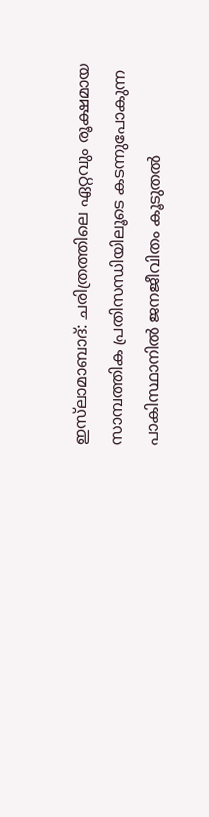ഇസ്‌ലാമാബാദ്: ചരിത്രത്തിലെ ഏറ്റവും രൂക്ഷമായ സാമ്പത്തിക പ്രതിസന്ധിയിലൂടെ കടന്നുപോകുന്ന പാകിസ്ഥാനിൽ ജനജീവിതം കൂടുതൽ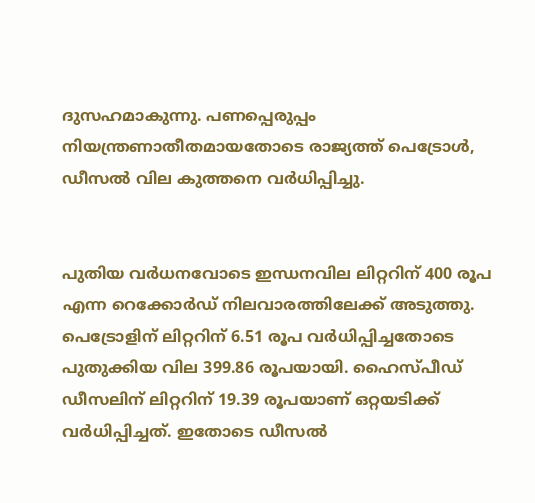ദുസഹമാകുന്നു. പണപ്പെരുപ്പം നിയന്ത്രണാതീതമായതോടെ രാജ്യത്ത് പെട്രോൾ, ഡീസൽ വില കുത്തനെ വർധിപ്പിച്ചു.


പുതിയ വർധനവോടെ ഇന്ധനവില ലിറ്ററിന് 400 രൂപ എന്ന റെക്കോർഡ് നിലവാരത്തിലേക്ക് അടുത്തു. പെട്രോളിന് ലിറ്ററിന് 6.51 രൂപ വർധിപ്പിച്ചതോടെ പുതുക്കിയ വില 399.86 രൂപയായി. ഹൈസ്പീഡ് ഡീസലിന് ലിറ്ററിന് 19.39 രൂപയാണ് ഒറ്റയടിക്ക് വർധിപ്പിച്ചത്. ഇതോടെ ഡീസൽ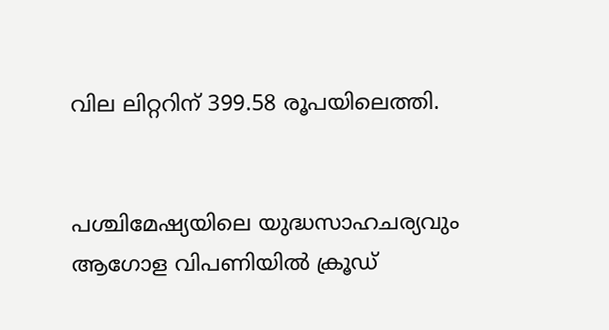വില ലിറ്ററിന് 399.58 രൂപയിലെത്തി.


പശ്ചിമേഷ്യയിലെ യുദ്ധസാഹചര്യവും ആഗോള വിപണിയിൽ ക്രൂഡ്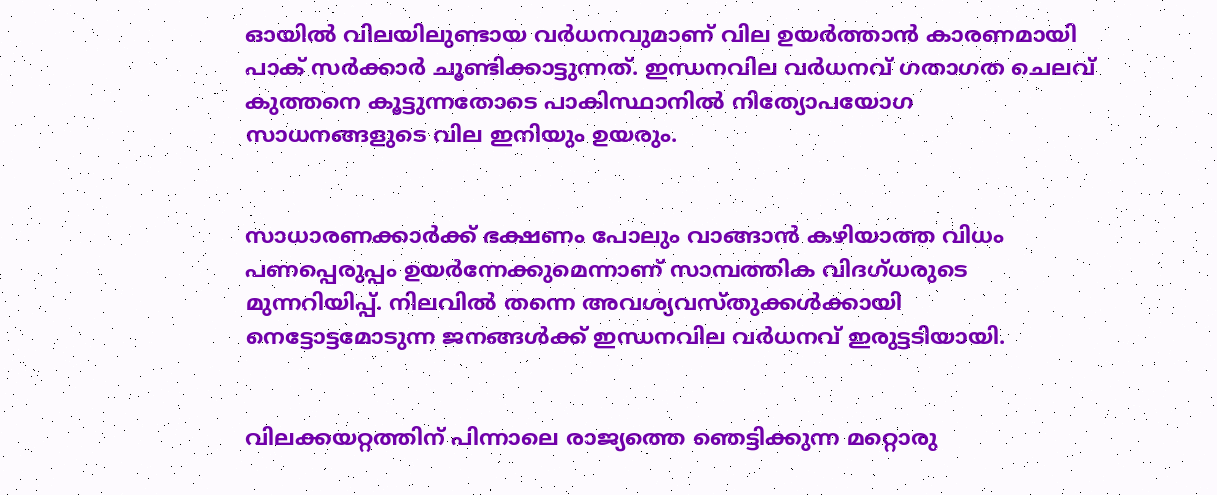ഓയിൽ വിലയിലുണ്ടായ വർധനവുമാണ് വില ഉയർത്താൻ കാരണമായി പാക് സർക്കാർ ചൂണ്ടിക്കാട്ടുന്നത്. ഇന്ധനവില വർധനവ് ഗതാഗത ചെലവ് കുത്തനെ കൂട്ടുന്നതോടെ പാകിസ്ഥാനിൽ നിത്യോപയോഗ സാധനങ്ങളുടെ വില ഇനിയും ഉയരും.


സാധാരണക്കാർക്ക് ഭക്ഷണം പോലും വാങ്ങാൻ കഴിയാത്ത വിധം പണപ്പെരുപ്പം ഉയർന്നേക്കുമെന്നാണ് സാമ്പത്തിക വിദഗ്ധരുടെ മുന്നറിയിപ്പ്. നിലവിൽ തന്നെ അവശ്യവസ്തുക്കൾക്കായി നെട്ടോട്ടമോടുന്ന ജനങ്ങൾക്ക് ഇന്ധനവില വർധനവ് ഇരുട്ടടിയായി.


വിലക്കയറ്റത്തിന് പിന്നാലെ രാജ്യത്തെ ഞെട്ടിക്കുന്ന മറ്റൊരു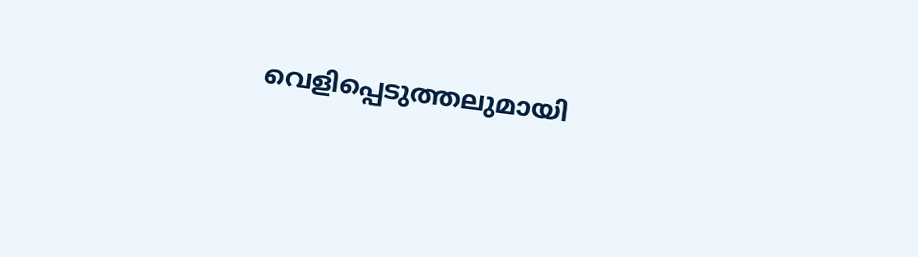വെളിപ്പെടുത്തലുമായി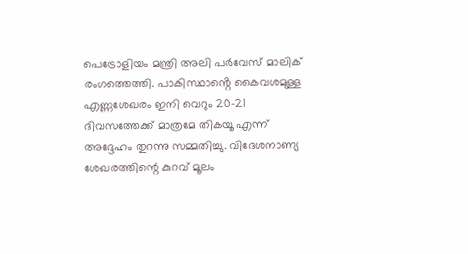പെട്രോളിയം മന്ത്രി അലി പർവേസ് മാലിക് രംഗത്തെത്തി. പാകിസ്ഥാൻ്റെ കൈവശമുള്ള എണ്ണശേഖരം ഇനി വെറും 20-21 ദിവസത്തേക്ക് മാത്രമേ തികയൂ എന്ന് അദ്ദേഹം തുറന്നു സമ്മതിച്ചു. വിദേശനാണ്യ ശേഖരത്തിന്റെ കുറവ് മൂലം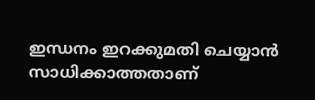ഇന്ധനം ഇറക്കുമതി ചെയ്യാൻ സാധിക്കാത്തതാണ്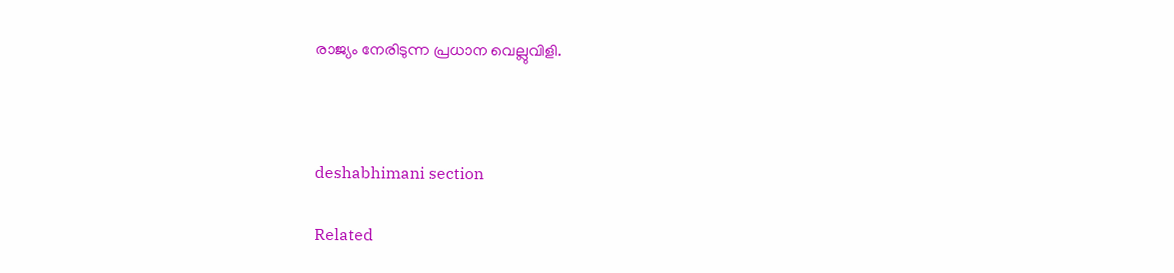രാജ്യം നേരിടുന്ന പ്രധാന വെല്ലുവിളി.



deshabhimani section

Related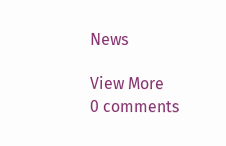News

View More
0 comments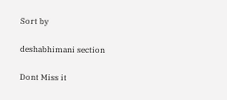Sort by

deshabhimani section

Dont Miss it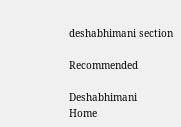deshabhimani section

Recommended

Deshabhimani
Home